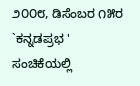೨೦೦೮, ಡಿಸೆಂಬರ ೧೫ರ `ಕನ್ನಡಪ್ರಭ ' ಸಂಚಿಕೆಯಲ್ಲಿ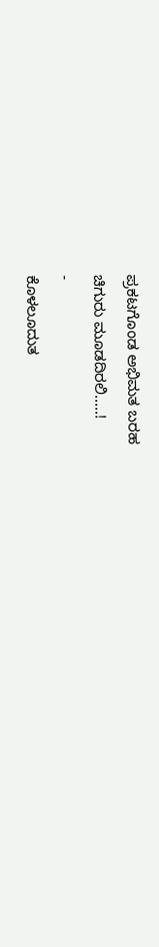ಪ್ರಕಟಗೊಂಡ ಅಭಿಮತ ಬರಹ
ಚಿಗುರು ಮೂಡದಿರಲಿ.....!
-
ಕೊಳಲೂದುತ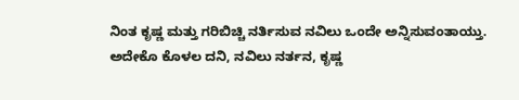ನಿಂತ ಕೃಷ್ಣ ಮತ್ತು ಗರಿಬಿಚ್ಚಿ ನರ್ತಿಸುವ ನವಿಲು ಒಂದೇ ಅನ್ನಿಸುವಂತಾಯ್ತು.
ಅದೇಕೊ ಕೊಳಲ ದನಿ, ನವಿಲು ನರ್ತನ, ಕೃಷ್ಣ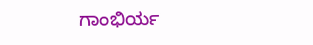ಗಾಂಭಿರ್ಯ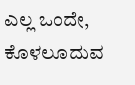ಎಲ್ಲ ಒಂದೇ, ಕೊಳಲೂದುವ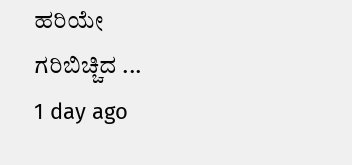ಹರಿಯೇ
ಗರಿಬಿಚ್ಚಿದ ...
1 day ago